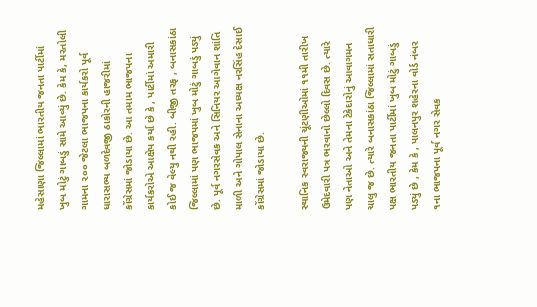મહેસાણા જિલ્લામાં ભારતીય જનતા પાર્ટીમાં ખુબ મોટું ગાબડું સામે આવ્યું છે. કેમ કે, મરતોલી ગામના ૨૦૦ જેટલા ભાજપના કાર્યકરો પૂર્વ ધારાસભ્ય બળદેવજી ઠાકોરની હાજરીમાં કોંગ્રેસમાં જોડાયા છે. આ તમામ ભાજપના કાર્યકરોએ આક્ષેપ કર્યા છે કે , પાર્ટીમાં અમારી કોઈ જ વેલ્યુ નથી રહી. બીજી તરફ , બનાસકાંઠા જિલ્લામાં પણ ભાજપમાં ખુબ મોટું ગાબડું પડ્યું છે. પૂર્વ નગરસેવક અને સિનિયર આગેવાન શાંતિ માળી અને ગોપાલ સેનાના અધ્યક્ષ નરસિંહ દેસાઈ કોંગ્રેસમાં જોડાયા છે.

સ્થાનિક સ્વરાજ્યની ચૂંટણીઓમાં ૧૧મી તારીખ ઉમેદવારી પત્ર ભરવાનો છેલ્લો દિવસ છે. ત્યારે પણ નેતાઓ અને તેમના ટેકેદારોનું આવાગમન ચાલુ જ છે. ત્યારે બનાસકાંઠા જિલ્લામાં સતાધારી પક્ષ ભારતીય જનતા પાર્ટીમાં ખુબ મોટું ગાબડું પડ્યું છે , કેમ કે , પાલનપુર શહેરના વોર્ડ નંબર ૧ના ભાજપના પૂર્વ નગર સેવક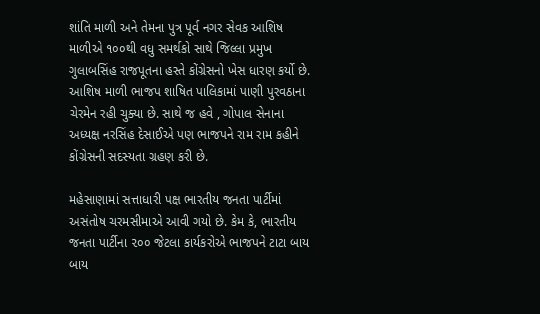શાંતિ માળી અને તેમના પુત્ર પૂર્વ નગર સેવક આશિષ માળીએ ૧૦૦થી વધુ સમર્થકો સાથે જિલ્લા પ્રમુખ ગુલાબસિંહ રાજપૂતના હસ્તે કોંગ્રેસનો ખેસ ધારણ કર્યો છે. આશિષ માળી ભાજપ શાષિત પાલિકામાં પાણી પુરવઠાના ચેરમેન રહી ચુક્યા છે. સાથે જ હવે , ગોપાલ સેનાના અધ્યક્ષ નરસિંહ દેસાઈએ પણ ભાજપને રામ રામ કહીને કોંગ્રેસની સદસ્યતા ગ્રહણ કરી છે.

મહેસાણામાં સત્તાધારી પક્ષ ભારતીય જનતા પાર્ટીમાં અસંતોષ ચરમસીમાએ આવી ગયો છે. કેમ કે, ભારતીય જનતા પાર્ટીના ૨૦૦ જેટલા કાર્યકરોએ ભાજપને ટાટા બાય બાય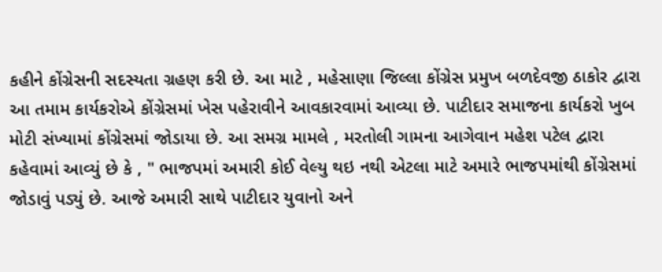કહીને કોંગ્રેસની સદસ્યતા ગ્રહણ કરી છે. આ માટે , મહેસાણા જિલ્લા કોંગ્રેસ પ્રમુખ બળદેવજી ઠાકોર દ્વારા આ તમામ કાર્યકરોએ કોંગ્રેસમાં ખેસ પહેરાવીને આવકારવામાં આવ્યા છે. પાટીદાર સમાજના કાર્યકરો ખુબ મોટી સંખ્યામાં કોંગ્રેસમાં જોડાયા છે. આ સમગ્ર મામલે , મરતોલી ગામના આગેવાન મહેશ પટેલ દ્વારા કહેવામાં આવ્યું છે કે , " ભાજપમાં અમારી કોઈ વેલ્યુ થઇ નથી એટલા માટે અમારે ભાજપમાંથી કોંગ્રેસમાં જોડાવું પડ્યું છે. આજે અમારી સાથે પાટીદાર યુવાનો અને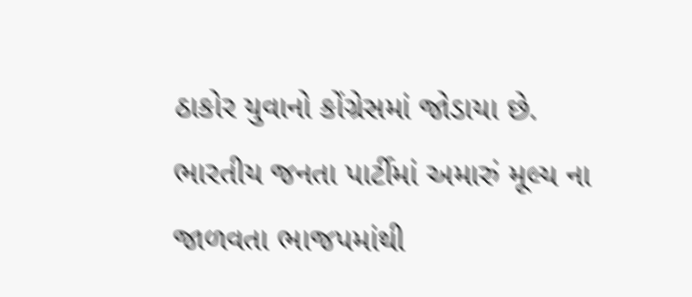ઠાકોર યુવાનો કોંગ્રેસમાં જોડાયા છે. ભારતીય જનતા પાર્ટીમાં અમારું મૂલ્ય ના જાળવતા ભાજપમાંથી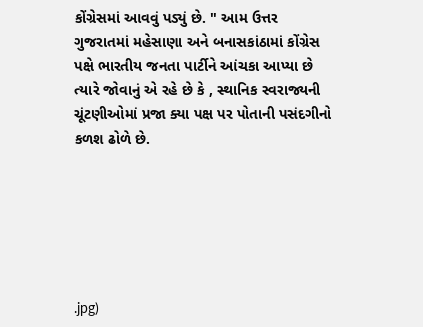કોંગ્રેસમાં આવવું પડ્યું છે. " આમ ઉત્તર ગુજરાતમાં મહેસાણા અને બનાસકાંઠામાં કોંગ્રેસ પક્ષે ભારતીય જનતા પાર્ટીને આંચકા આપ્યા છે ત્યારે જોવાનું એ રહે છે કે , સ્થાનિક સ્વરાજ્યની ચૂંટણીઓમાં પ્રજા ક્યા પક્ષ પર પોતાની પસંદગીનો કળશ ઢોળે છે.






.jpg)